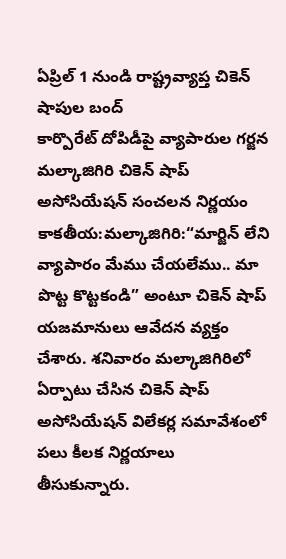ఏప్రిల్ 1 నుండి రాష్ట్రవ్యాప్త చికెన్ షాపుల బంద్
కార్పొరేట్ దోపిడీపై వ్యాపారుల గర్జన
మల్కాజిగిరి చికెన్ షాప్ అసోసియేషన్ సంచలన నిర్ణయం
కాకతీయ:మల్కాజిగిరి:“మార్జిన్ లేని వ్యాపారం మేము చేయలేము.. మా పొట్ట కొట్టకండి” అంటూ చికెన్ షాప్ యజమానులు ఆవేదన వ్యక్తం చేశారు. శనివారం మల్కాజిగిరిలో ఏర్పాటు చేసిన చికెన్ షాప్ అసోసియేషన్ విలేకర్ల సమావేశంలో పలు కీలక నిర్ణయాలు తీసుకున్నారు.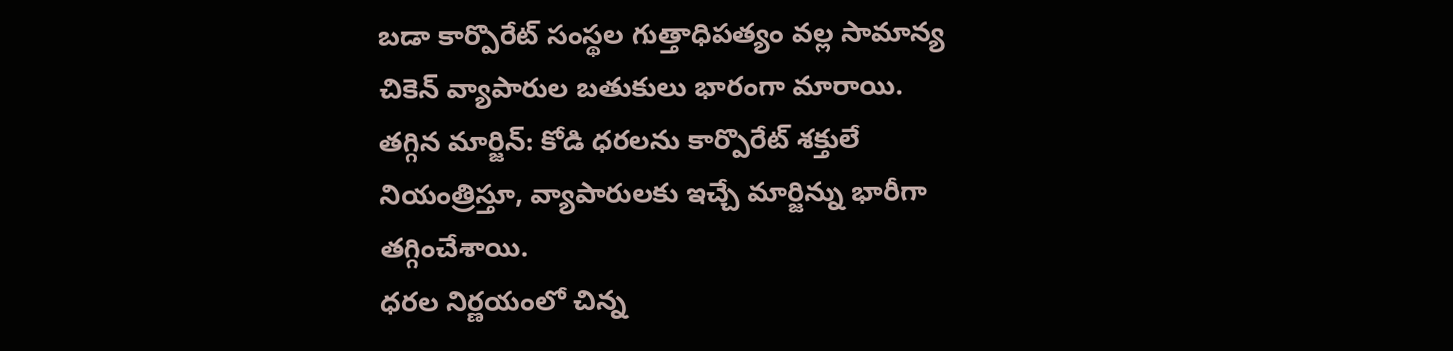బడా కార్పొరేట్ సంస్థల గుత్తాధిపత్యం వల్ల సామాన్య చికెన్ వ్యాపారుల బతుకులు భారంగా మారాయి.
తగ్గిన మార్జిన్: కోడి ధరలను కార్పొరేట్ శక్తులే నియంత్రిస్తూ, వ్యాపారులకు ఇచ్చే మార్జిన్ను భారీగా తగ్గించేశాయి.
ధరల నిర్ణయంలో చిన్న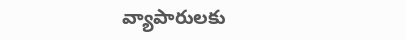వ్యాపారులకు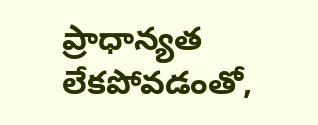ప్రాధాన్యత లేకపోవడంతో,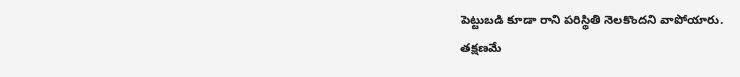పెట్టుబడి కూడా రాని పరిస్థితి నెలకొందని వాపోయారు.
తక్షణమే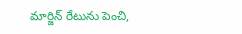మార్జిన్ రేటును పెంచి,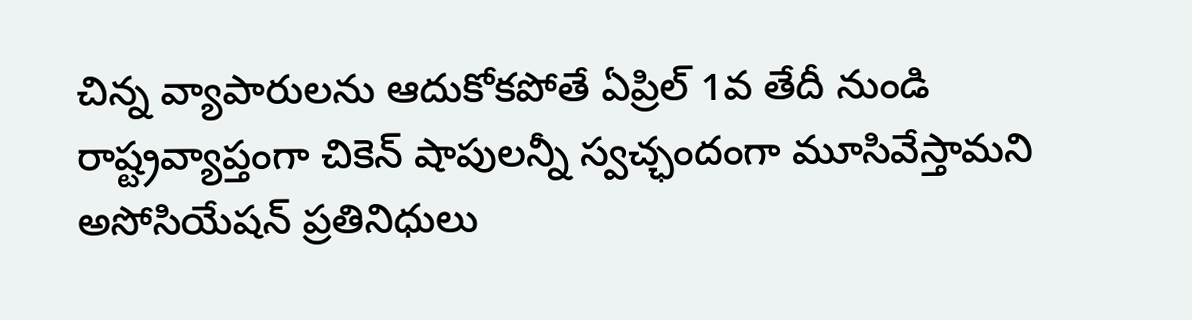చిన్న వ్యాపారులను ఆదుకోకపోతే ఏప్రిల్ 1వ తేదీ నుండి రాష్ట్రవ్యాప్తంగా చికెన్ షాపులన్నీ స్వచ్ఛందంగా మూసివేస్తామని అసోసియేషన్ ప్రతినిధులు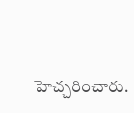హెచ్చరించారు.